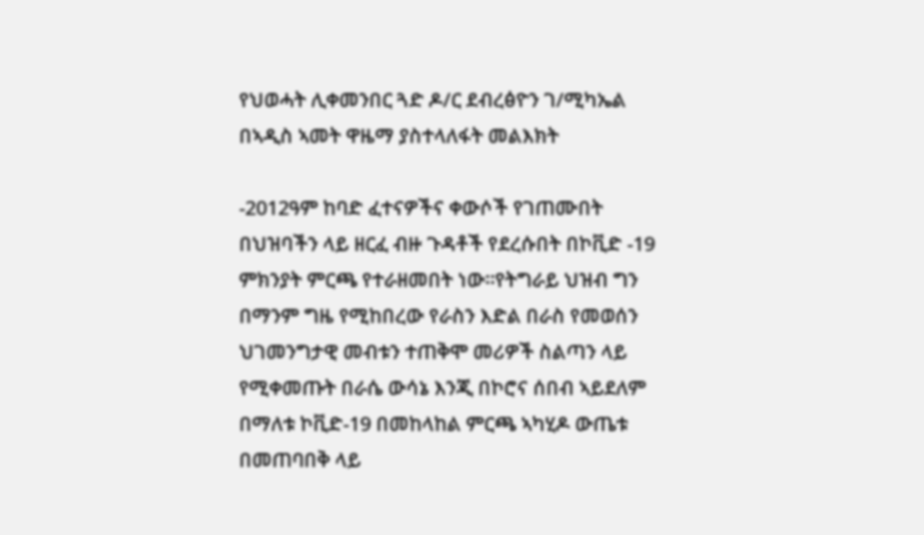የህወሓት ሊቀመንበር ጓድ ዶ/ር ደብረፅዮን ገ/ሚካኤል በኣዲስ ኣመት ዋዜማ ያስተላለፋት መልእክት

-2012ዓም ከባድ ፈተናዎችና ቀውሶች የገጠሙበት በህዝባችን ላይ ዘርፈ ብዙ ጉዳቶች የደረሱበት በኮቪድ -19 ምክንያት ምርጫ የተራዘመበት ነው።የትግራይ ህዝብ ግን በማንም ግዜ የሚከበረው የራስን እድል በራስ የመወሰን ህገመንግታዊ መብቱን ተጠቅሞ መሪዎች ስልጣን ላይ የሚቀመጡት በራሴ ውሳኔ እንጂ በኮሮና ሰበብ ኣይደለም በማለቱ ኮቪድ-19 በመከላከል ምርጫ ኣካሂዶ ውጤቱ በመጠባበቅ ላይ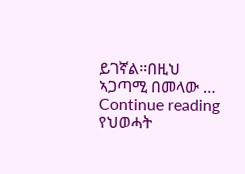ይገኛል።በዚህ ኣጋጣሚ በመላው … Continue reading የህወሓት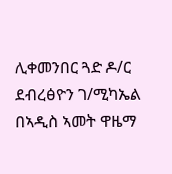ሊቀመንበር ጓድ ዶ/ር ደብረፅዮን ገ/ሚካኤል በኣዲስ ኣመት ዋዜማ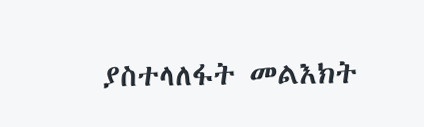ያስተላለፋት መልእክት